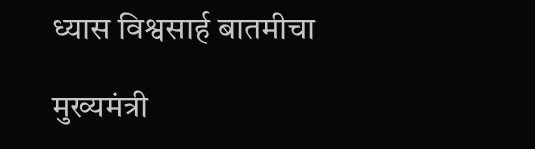ध्यास विश्वसार्ह बातमीचा

मुख्यमंत्री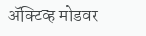ॲक्टिव्ह मोडवर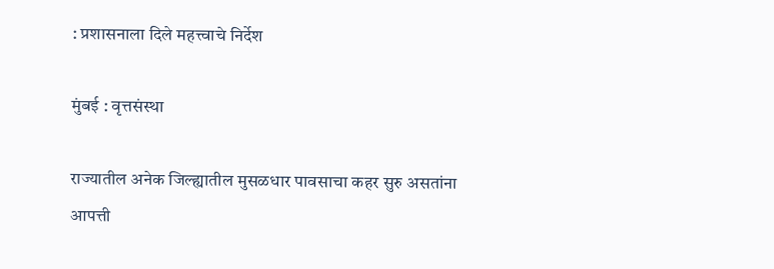: प्रशासनाला दिले महत्त्वाचे निर्देश

मुंबई : वृत्तसंस्था

राज्यातील अनेक जिल्ह्यातील मुसळधार पावसाचा कहर सुरु असतांना आपत्ती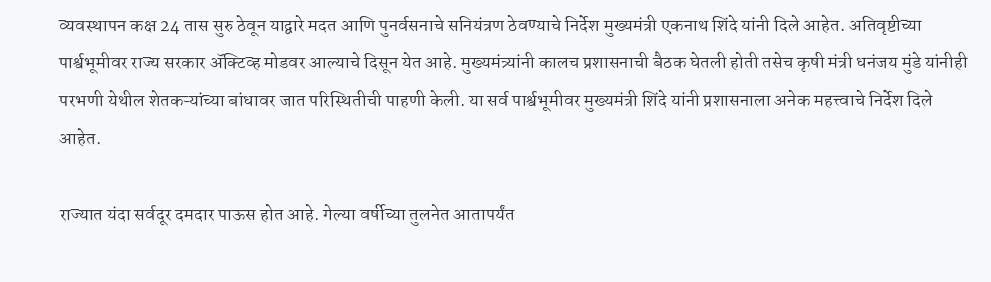व्यवस्थापन कक्ष 24 तास सुरु ठेवून याद्वारे मदत आणि पुनर्वसनाचे सनियंत्रण ठेवण्याचे निर्देश मुख्यमंत्री एकनाथ शिंदे यांनी दिले आहेत. अतिवृष्टीच्या पार्श्वभूमीवर राज्य सरकार ॲक्टिव्ह मोडवर आल्याचे दिसून येत आहे. मुख्यमंत्र्यांनी कालच प्रशासनाची बैठक घेतली होती तसेच कृषी मंत्री धनंजय मुंडे यांनीही परभणी येथील शेतकऱ्यांच्या बांधावर जात परिस्थितीची पाहणी केली. या सर्व पार्श्वभूमीवर मुख्यमंत्री शिंदे यांनी प्रशासनाला अनेक महत्त्वाचे निर्देश दिले आहेत.

राज्यात यंदा सर्वदूर दमदार पाऊस होत आहे. गेल्या वर्षीच्या तुलनेत आतापर्यंत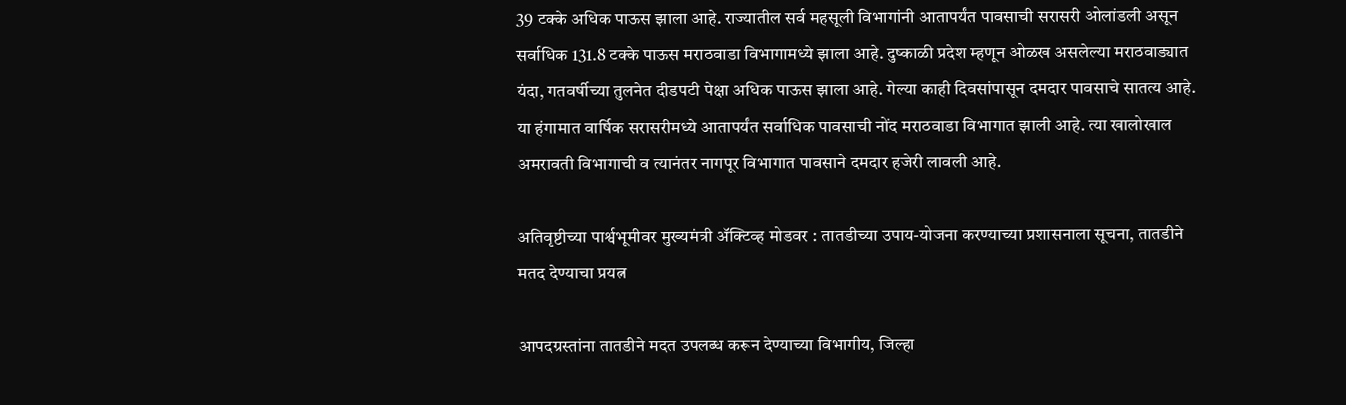39 टक्के अधिक पाऊस झाला आहे. राज्यातील सर्व महसूली विभागांनी आतापर्यंत पावसाची सरासरी ओलांडली असून सर्वाधिक 131.8 टक्के पाऊस मराठवाडा विभागामध्ये झाला आहे. दुष्काळी प्रदेश म्हणून ओळख असलेल्या मराठवाड्यात यंदा, गतवर्षीच्या तुलनेत दीडपटी पेक्षा अधिक पाऊस झाला आहे. गेल्या काही दिवसांपासून दमदार पावसाचे सातत्य आहे. या हंगामात वार्षिक सरासरीमध्ये आतापर्यंत सर्वाधिक पावसाची नोंद मराठवाडा विभागात झाली आहे. त्या खालोखाल अमरावती विभागाची व त्यानंतर नागपूर विभागात पावसाने दमदार हजेरी लावली आहे.

अतिवृष्टीच्या पार्श्वभूमीवर मुख्यमंत्री ॲक्टिव्ह मोडवर : तातडीच्या उपाय-योजना करण्याच्या प्रशासनाला सूचना, तातडीने मतद देण्याचा प्रयत्न

आपदग्रस्तांना तातडीने मदत उपलब्ध करून देण्याच्या विभागीय, जिल्हा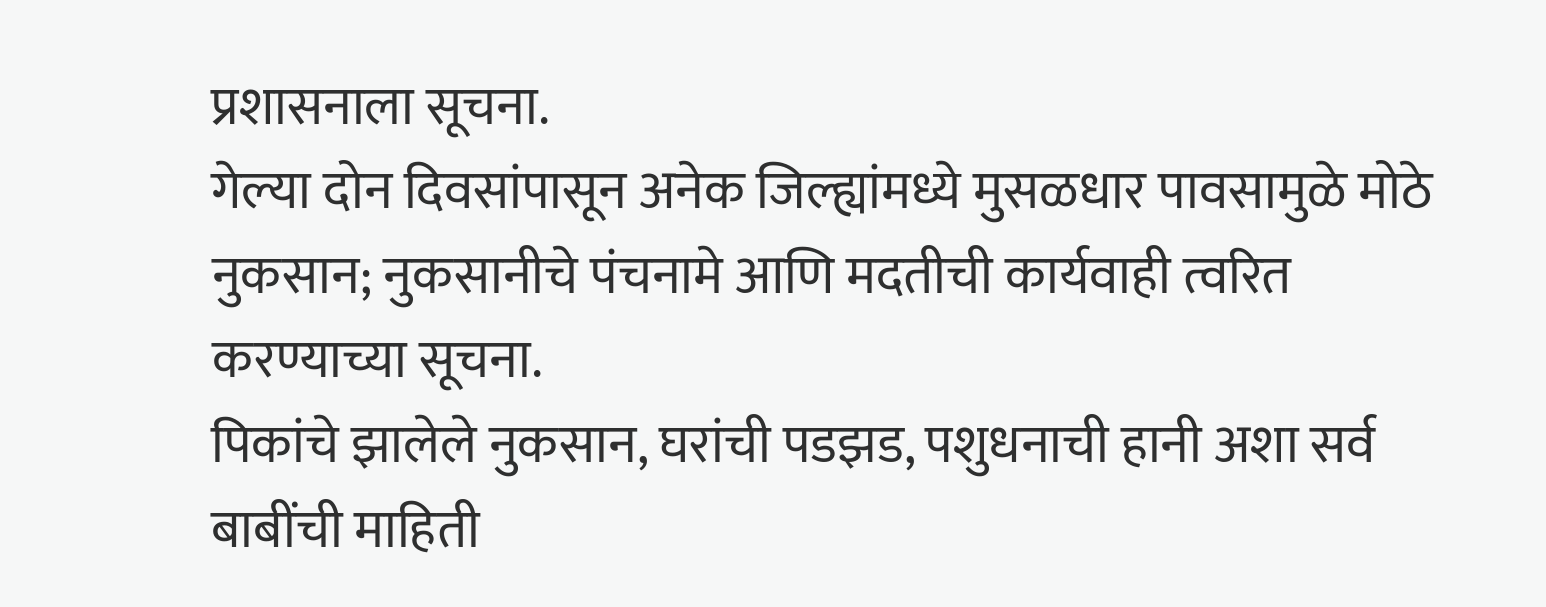प्रशासनाला सूचना.
गेल्या दोन दिवसांपासून अनेक जिल्ह्यांमध्ये मुसळधार पावसामुळे मोठे नुकसान; नुकसानीचे पंचनामे आणि मदतीची कार्यवाही त्वरित करण्याच्या सूचना.
पिकांचे झालेले नुकसान, घरांची पडझड, पशुधनाची हानी अशा सर्व बाबींची माहिती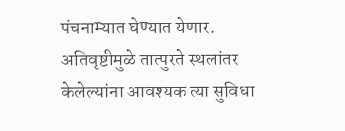पंचनाम्यात घेण्यात येणार.
अतिवृष्टीमुळे तात्पुरते स्थलांतर केलेल्यांना आवश्यक त्या सुविधा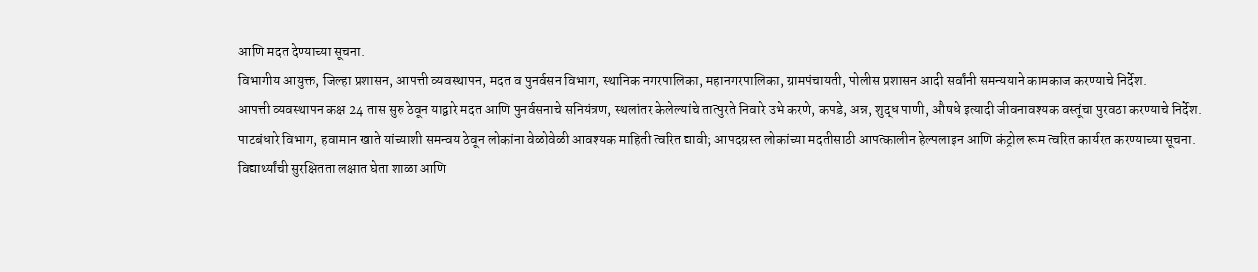आणि मदत देण्याच्या सूचना.
विभागीय आयुक्त, जिल्हा प्रशासन, आपत्ती व्यवस्थापन, मदत व पुनर्वसन विभाग, स्थानिक नगरपालिका, महानगरपालिका, ग्रामपंचायती, पोलीस प्रशासन आदी सर्वांनी समन्ययाने कामकाज करण्याचे निर्देश.
आपत्ती व्यवस्थापन कक्ष 24 तास सुरु ठेवून याद्वारे मदत आणि पुनर्वसनाचे सनियंत्रण, स्थलांतर केलेल्यांचे तात्पुरते निवारे उभे करणे, कपडे, अन्न, शुद्ध पाणी, औषधे इत्यादी जीवनावश्यक वस्तूंचा पुरवठा करण्याचे निर्देश.
पाटबंधारे विभाग, हवामान खाते यांच्याशी समन्वय ठेवून लोकांना वेळोवेळी आवश्यक माहिती त्वरित द्यावी; आपदग्रस्त लोकांच्या मदतीसाठी आपत्कालीन हेल्पलाइन आणि कंट्रोल रूम त्वरित कार्यरत करण्याच्या सूचना.
विद्यार्थ्यांची सुरक्षितता लक्षात घेता शाळा आणि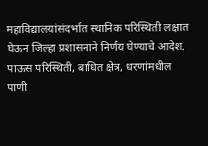महाविद्यालयांसंदर्भात स्थानिक परिस्थिती लक्षात घेऊन जिल्हा प्रशासनाने निर्णय घेण्याचे आदेश.
पाऊस परिस्थिती, बाधित क्षेत्र, धरणांमधील पाणी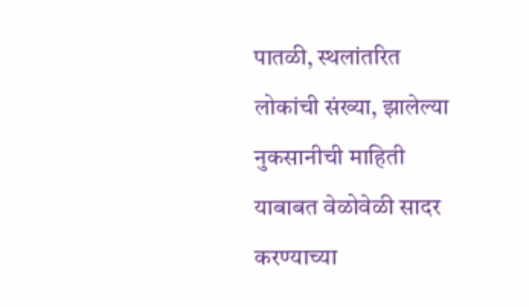पातळी, स्थलांतरित लोकांची संख्या, झालेल्या नुकसानीची माहिती याबाबत वेळोवेळी सादर करण्याच्या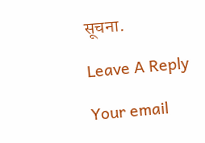सूचना.

Leave A Reply

Your email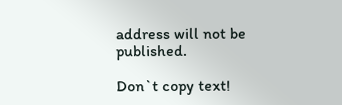address will not be published.

Don`t copy text!